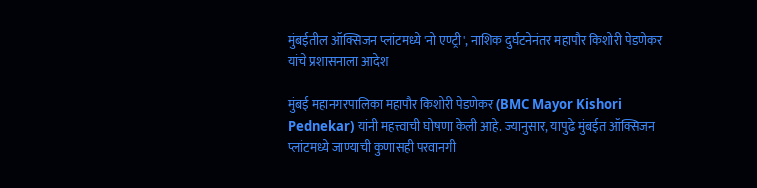मुंबईतील ऑक्सिजन प्लांटमध्ये 'नो एण्ट्री', नाशिक दुर्घटनेनंतर महापौर किशोरी पेडणेकर यांचे प्रशासनाला आदेश

मुंबई महानगरपालिका महापौर किशोरी पेडणेकर (BMC Mayor Kishori Pednekar) यांनी महत्त्वाची घोषणा केली आहे. ज्यानुसार, यापुढे मुंबईत ऑक्सिजन प्लांटमध्ये जाण्याची कुणासही परवानगी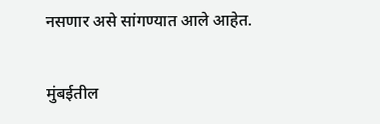नसणार असे सांगण्यात आले आहेत.

मुंबईतील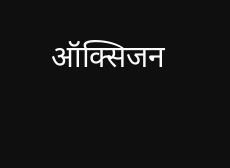ऑक्सिजन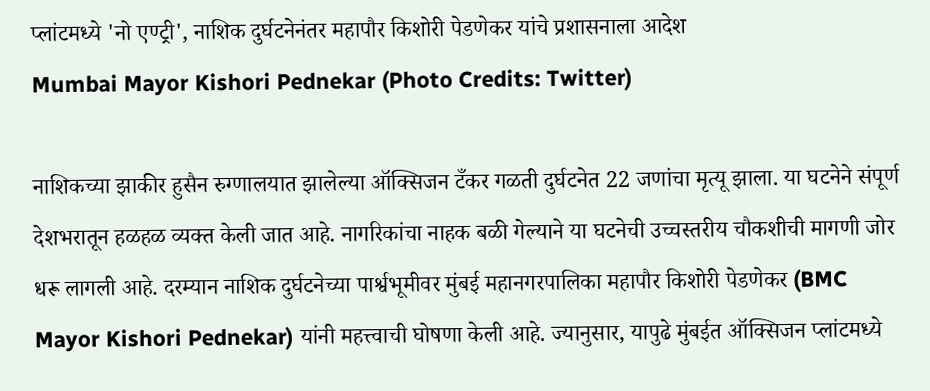प्लांटमध्ये 'नो एण्ट्री', नाशिक दुर्घटनेनंतर महापौर किशोरी पेडणेकर यांचे प्रशासनाला आदेश
Mumbai Mayor Kishori Pednekar (Photo Credits: Twitter)

नाशिकच्या झाकीर हुसैन रुग्णालयात झालेल्या ऑक्सिजन टँकर गळती दुर्घटनेत 22 जणांचा मृत्यू झाला. या घटनेने संपूर्ण देशभरातून हळहळ व्यक्त केली जात आहे. नागरिकांचा नाहक बळी गेल्याने या घटनेची उच्चस्तरीय चौकशीची मागणी जोर धरू लागली आहे. दरम्यान नाशिक दुर्घटनेच्या पार्श्वभूमीवर मुंबई महानगरपालिका महापौर किशोरी पेडणेकर (BMC Mayor Kishori Pednekar) यांनी महत्त्वाची घोषणा केली आहे. ज्यानुसार, यापुढे मुंबईत ऑक्सिजन प्लांटमध्ये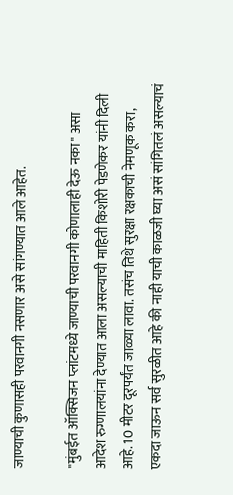जाण्याची कुणासही परवानगी नसणार असे सांगण्यात आले आहेत.

"मुंबईत ऑक्सिजन प्लांटमध्ये जाण्याची परवानगी कोणालाही देऊ नका" असा आदेश रुग्णालयांना देण्यात आला असल्याची माहिती किशोरी पेडणेकर यांनी दिली आहे. 10 मीटर दूरपर्यंत जाळ्या लावा. तसंच तिथे सुरक्षा रक्षकाची नेमणूक करा, एकदा जाऊन सर्व सुरळीत आहे की नाही याची काळजी घ्या असं सांगितलं असल्याचं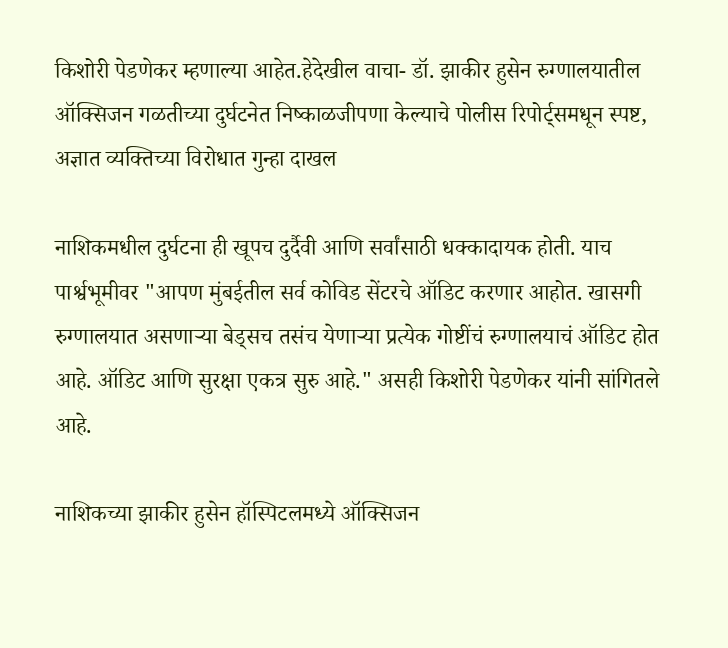किशोरी पेडणेकर म्हणाल्या आहेत.हेदेखील वाचा- डॉ. झाकीर हुसेन रुग्णालयातील ऑक्सिजन गळतीच्या दुर्घटनेत निष्काळजीपणा केल्याचे पोलीस रिपोर्ट्समधून स्पष्ट, अज्ञात व्यक्तिच्या विरोधात गुन्हा दाखल

नाशिकमधील दुर्घटना ही खूपच दुर्दैवी आणि सर्वांसाठी धक्कादायक होती. याच पार्श्वभूमीवर "आपण मुंबईतील सर्व कोविड सेंटरचे ऑडिट करणार आहोत. खासगी रुग्णालयात असणाऱ्या बेड्सच तसंच येणाऱ्या प्रत्येक गोष्टींचं रुग्णालयाचं ऑडिट होत आहे. ऑडिट आणि सुरक्षा एकत्र सुरु आहे." असही किशोरी पेडणेकर यांनी सांगितले आहे.

नाशिकच्या झाकीर हुसेन हॉस्पिटलमध्ये ऑक्सिजन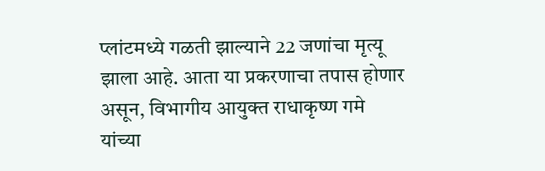प्लांटमध्ये गळती झाल्याने 22 जणांचा मृत्यू झाला आहे. आता या प्रकरणाचा तपास होणार असून, विभागीय आयुक्त राधाकृष्ण गमे यांच्या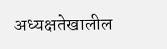अध्यक्षतेखालील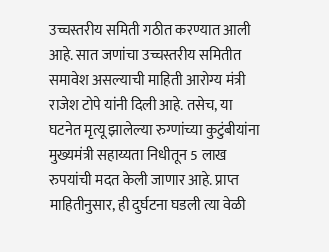उच्चस्तरीय समिती गठीत करण्यात आली आहे. सात जणांचा उच्चस्तरीय समितीत समावेश असल्याची माहिती आरोग्य मंत्री राजेश टोपे यांनी दिली आहे. तसेच, या घटनेत मृत्यू झालेल्या रुग्णांच्या कुटुंबीयांना मुख्यमंत्री सहाय्यता निधीतून 5 लाख रुपयांची मदत केली जाणार आहे. प्राप्त माहितीनुसार, ही दुर्घटना घडली त्या वेळी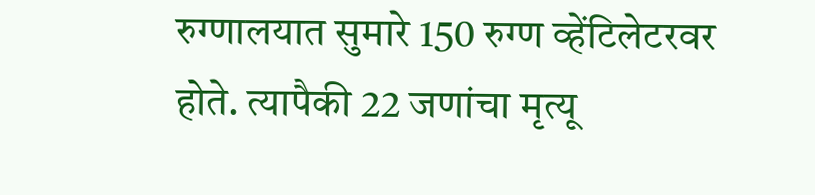रुग्णालयात सुमारे 150 रुग्ण व्हेंटिलेटरवर होते. त्यापैकी 22 जणांचा मृत्यू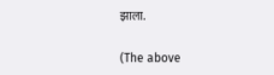झाला.

(The above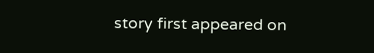story first appeared on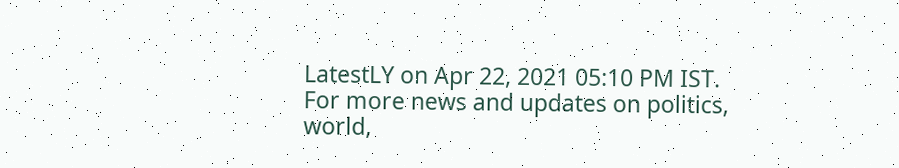LatestLY on Apr 22, 2021 05:10 PM IST. For more news and updates on politics, world,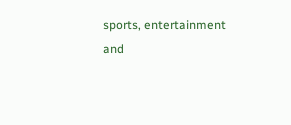sports, entertainment and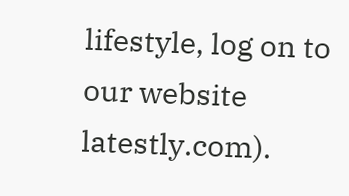lifestyle, log on to our website latestly.com).